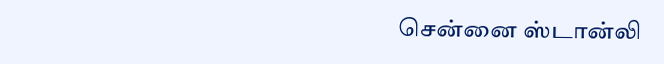சென்னை ஸ்டான்லி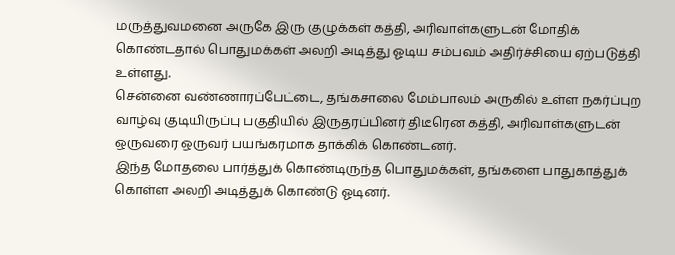மருத்துவமனை அருகே இரு குழுக்கள் கத்தி, அரிவாள்களுடன் மோதிக் கொண்டதால் பொதுமக்கள் அலறி அடித்து ஓடிய சம்பவம் அதிர்ச்சியை ஏற்படுத்தி உள்ளது.
சென்னை வண்ணாரப்பேட்டை, தங்கசாலை மேம்பாலம் அருகில் உள்ள நகர்ப்புற வாழ்வு குடியிருப்பு பகுதியில் இருதரப்பினர் திடீரென கத்தி, அரிவாள்களுடன் ஒருவரை ஒருவர் பயங்கரமாக தாக்கிக் கொண்டனர்.
இந்த மோதலை பார்த்துக் கொண்டிருந்த பொதுமக்கள், தங்களை பாதுகாத்துக் கொள்ள அலறி அடித்துக் கொண்டு ஓடினர்.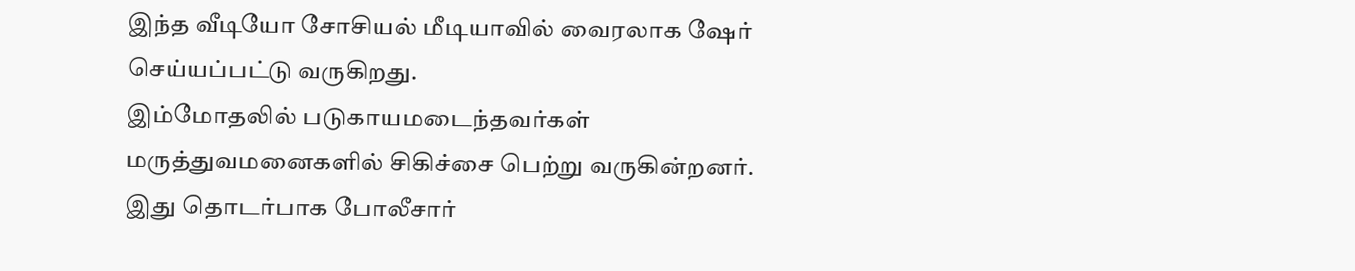இந்த வீடியோ சோசியல் மீடியாவில் வைரலாக ஷேர் செய்யப்பட்டு வருகிறது.
இம்மோதலில் படுகாயமடைந்தவர்கள் மருத்துவமனைகளில் சிகிச்சை பெற்று வருகின்றனர். இது தொடர்பாக போலீசார்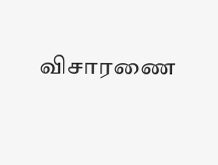விசாரணை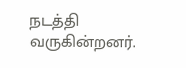நடத்தி வருகின்றனர்.